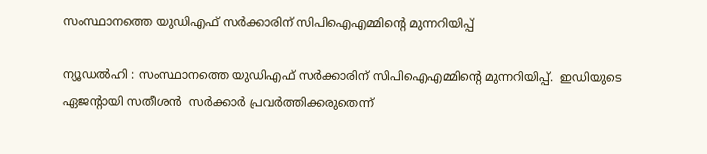സംസ്ഥാനത്തെ യുഡിഎഫ് സര്‍ക്കാരിന് സിപിഐഎമ്മിന്റെ മുന്നറിയിപ്പ്

ന്യൂഡൽഹി : സംസ്ഥാനത്തെ യുഡിഎഫ് സര്‍ക്കാരിന് സിപിഐഎമ്മിന്റെ മുന്നറിയിപ്പ്.  ഇഡിയുടെ ഏജന്റായി സതീശൻ  സര്‍ക്കാര്‍ പ്രവര്‍ത്തിക്കരുതെന്ന്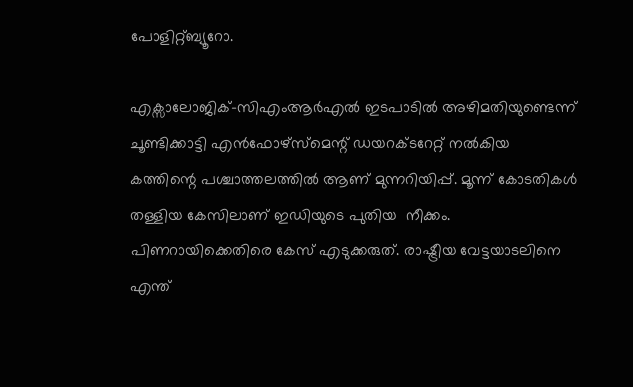പോളിറ്റ്ബ്യൂറോ.

എക്സാലോജിക്-സിഎംആർഎൽ ഇടപാടിൽ അഴിമതിയുണ്ടെന്ന് ചൂണ്ടിക്കാട്ടി എൻഫോഴ്സ്മെന്റ് ഡയറക്ടറേറ്റ് നൽകിയ കത്തിന്റെ പശ്ചാത്തലത്തിൽ ആണ് മുന്നറിയിപ്പ്. മൂന്ന് കോടതികൾ തള്ളിയ കേസിലാണ് ഇഡിയുടെ പുതിയ  നീക്കം. പിണറായിക്കെതിരെ കേസ് എടുക്കരുത്. രാഷ്ട്രീയ വേട്ടയാടലിനെ എന്ത്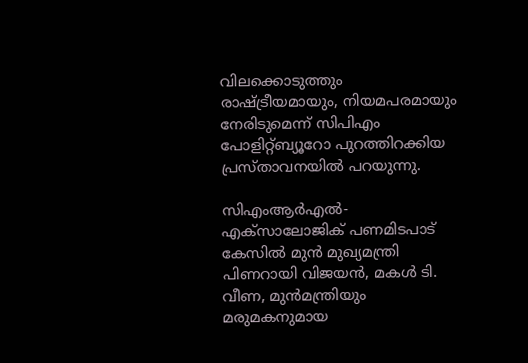വിലക്കൊടുത്തും  രാഷ്ട്രീയമായും, നിയമപരമായും നേരിടുമെന്ന് സിപിഎം പോളിറ്റ്ബ്യൂറോ പുറത്തിറക്കിയ പ്രസ്താവനയിൽ പറയുന്നു.

സിഎംആർഎൽ-എക്‌സാലോജിക് പണമിടപാട് കേസിൽ മുൻ മുഖ്യമന്ത്രി പിണറായി വിജയൻ, മകൾ ടി. വീണ, മുൻമന്ത്രിയും മരുമകനുമായ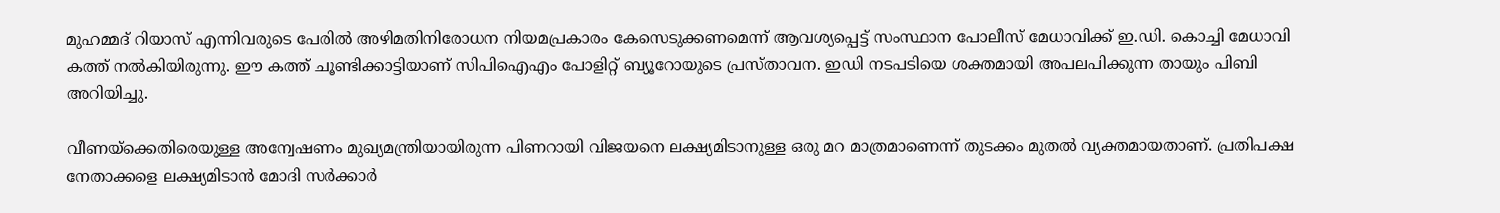മുഹമ്മദ് റിയാസ് എന്നിവരുടെ പേരിൽ അഴിമതിനിരോധന നിയമപ്രകാരം കേസെടുക്കണമെന്ന് ആവശ്യപ്പെട്ട് സംസ്ഥാന പോലീസ് മേധാവിക്ക് ഇ.ഡി. കൊച്ചി മേധാവി കത്ത് നൽകിയിരുന്നു. ഈ കത്ത് ചൂണ്ടിക്കാട്ടിയാണ് സിപിഐഎം പോളിറ്റ് ബ്യൂറോയുടെ പ്രസ്താവന. ഇഡി നടപടിയെ ശക്തമായി അപലപിക്കുന്ന തായും പിബി അറിയിച്ചു.

വീണയ്ക്കെതിരെയുള്ള അന്വേഷണം മുഖ്യമന്ത്രിയായിരുന്ന പിണറായി വിജയനെ ലക്ഷ്യമിടാനുള്ള ഒരു മറ മാത്രമാണെന്ന് തുടക്കം മുതൽ വ്യക്തമായതാണ്. പ്രതിപക്ഷ നേതാക്കളെ ലക്ഷ്യമിടാൻ മോദി സർക്കാർ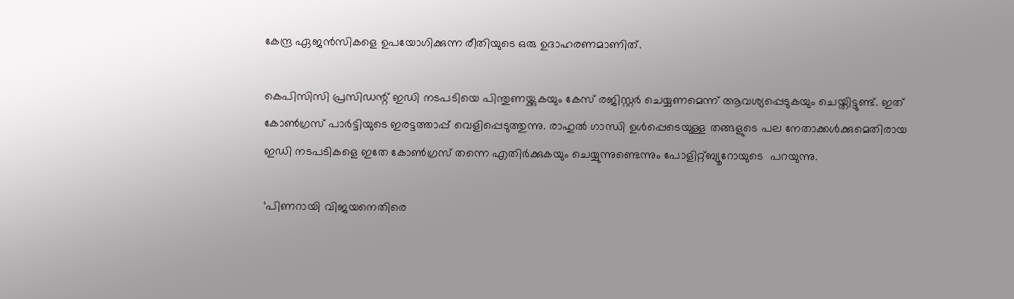കേന്ദ്ര ഏജൻസികളെ ഉപയോഗിക്കുന്ന രീതിയുടെ ഒരു ഉദാഹരണമാണിത്.

കെപിസിസി പ്രസിഡന്റ് ഇഡി നടപടിയെ പിന്തുണയ്ക്കുകയും കേസ് രജിസ്റ്റർ ചെയ്യണമെന്ന് ആവശ്യപ്പെടുകയും ചെയ്തിട്ടുണ്ട്. ഇത് കോൺഗ്രസ് പാർട്ടിയുടെ ഇരട്ടത്താപ്പ് വെളിപ്പെടുത്തുന്നു. രാഹുൽ ഗാന്ധി ഉൾപ്പെടെയുള്ള തങ്ങളുടെ പല നേതാക്കൾക്കുമെതിരായ ഇഡി നടപടികളെ ഇതേ കോൺഗ്രസ് തന്നെ എതിർക്കുകയും ചെയ്യുന്നുണ്ടെന്നും പോളിറ്റ്ബ്യൂറോയുടെ  പറയുന്നു.

‘പിണറായി വിജയനെതിരെ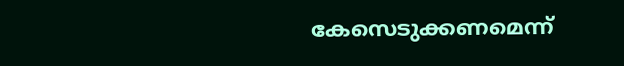കേസെടുക്കണമെന്ന്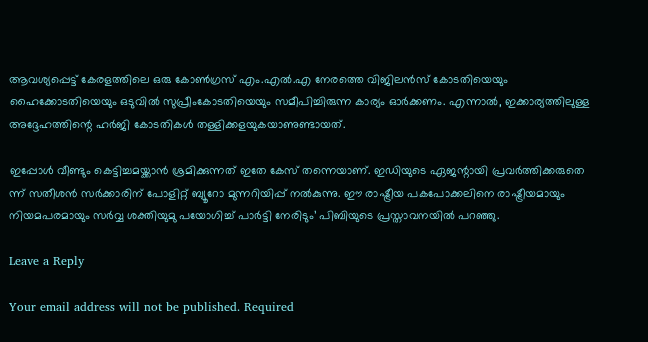ആവശ്യപ്പെട്ട് കേരളത്തിലെ ഒരു കോൺഗ്രസ് എം.എൽ.എ നേരത്തെ വിജിലൻസ് കോടതിയെയും ഹൈക്കോടതിയെയും ഒടുവിൽ സുപ്രീംകോടതിയെയും സമീപിച്ചിരുന്ന കാര്യം ഓർക്കണം. എന്നാൽ, ഇക്കാര്യത്തിലുള്ള അദ്ദേഹത്തിന്റെ ഹർജി കോടതികൾ തള്ളിക്കളയുകയാണുണ്ടായത്.

ഇപ്പോൾ വീണ്ടും കെട്ടിച്ചമയ്ക്കാൻ ശ്രമിക്കുന്നത് ഇതേ കേസ് തന്നെയാണ്. ഇഡിയുടെ ഏജന്റായി പ്രവർത്തിക്കരുതെ ന്ന് സതീശൻ സർക്കാരിന് പോളിറ്റ് ബ്യൂറോ മുന്നറിയിപ്പ് നൽകുന്നു. ഈ രാഷ്ട്രീയ പകപോക്കലിനെ രാഷ്ട്രീയമായും നിയമപരമായും സർവ്വ ശക്തിയുമു പയോഗിച്ച് പാർട്ടി നേരിടും’ പിബിയുടെ പ്രസ്താവനയിൽ പറഞ്ഞു.

Leave a Reply

Your email address will not be published. Required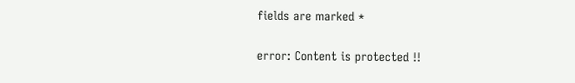fields are marked *

error: Content is protected !!